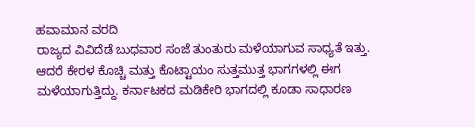ಹವಾಮಾನ ವರದಿ
ರಾಜ್ಯದ ವಿವಿದೆಡೆ ಬುಧವಾರ ಸಂಜೆ ತುಂತುರು ಮಳೆಯಾಗುವ ಸಾಧ್ಯತೆ ಇತ್ತು. ಆದರೆ ಕೇರಳ ಕೊಚ್ಚಿ ಮತ್ತು ಕೊಟ್ಟಾಯಂ ಸುತ್ತಮುತ್ತ ಭಾಗಗಳಲ್ಲಿ ಈಗ ಮಳೆಯಾಗುತ್ತಿದ್ದು. ಕರ್ನಾಟಕದ ಮಡಿಕೇರಿ ಭಾಗದಲ್ಲಿ ಕೂಡಾ ಸಾಧಾರಣ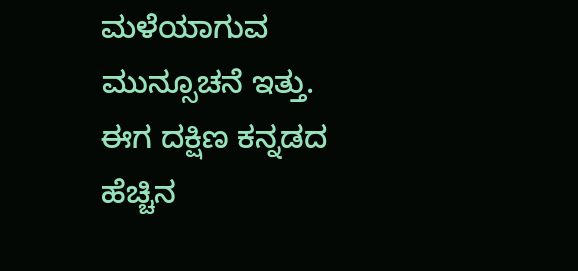ಮಳೆಯಾಗುವ ಮುನ್ಸೂಚನೆ ಇತ್ತು.
ಈಗ ದಕ್ಷಿಣ ಕನ್ನಡದ ಹೆಚ್ಚಿನ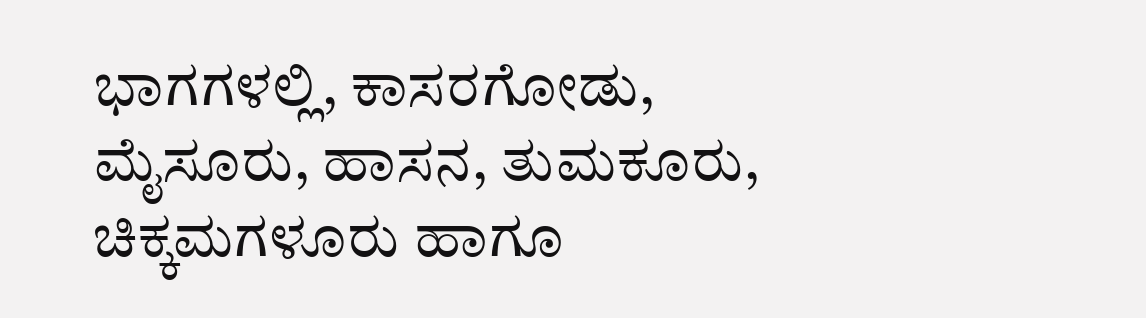ಭಾಗಗಳಲ್ಲಿ, ಕಾಸರಗೋಡು, ಮೈಸೂರು, ಹಾಸನ, ತುಮಕೂರು, ಚಿಕ್ಕಮಗಳೂರು ಹಾಗೂ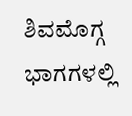ಶಿವಮೊಗ್ಗ ಭಾಗಗಳಲ್ಲಿ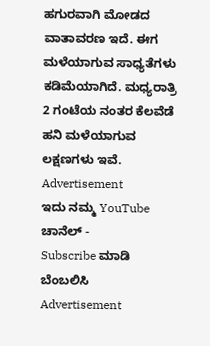ಹಗುರವಾಗಿ ಮೋಡದ ವಾತಾವರಣ ಇದೆ. ಈಗ ಮಳೆಯಾಗುವ ಸಾಧ್ಯತೆಗಳು ಕಡಿಮೆಯಾಗಿದೆ. ಮಧ್ಯರಾತ್ರಿ 2 ಗಂಟೆಯ ನಂತರ ಕೆಲವೆಡೆ ಹನಿ ಮಳೆಯಾಗುವ ಲಕ್ಷಣಗಳು ಇವೆ.
Advertisement
ಇದು ನಮ್ಮ YouTube ಚಾನೆಲ್ -
Subscribe ಮಾಡಿ ಬೆಂಬಲಿಸಿ
Advertisement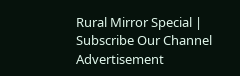Rural Mirror Special |
Subscribe Our Channel
Advertisement